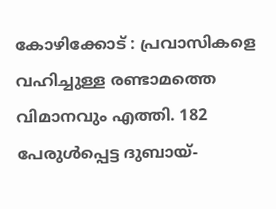കോഴിക്കോട് : പ്രവാസികളെ വഹിച്ചുള്ള രണ്ടാമത്തെ വിമാനവും എത്തി. 182 പേരുൾപ്പെട്ട ദുബായ്-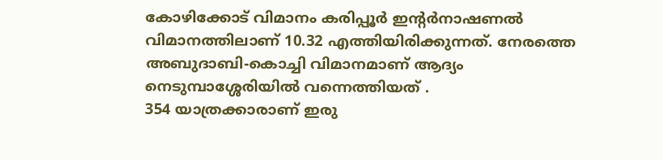കോഴിക്കോട് വിമാനം കരിപ്പൂർ ഇന്റർനാഷണൽ വിമാനത്തിലാണ് 10.32 എത്തിയിരിക്കുന്നത്. നേരത്തെ അബുദാബി-കൊച്ചി വിമാനമാണ് ആദ്യം നെടുമ്പാശ്ശേരിയിൽ വന്നെത്തിയത് .
354 യാത്രക്കാരാണ് ഇരു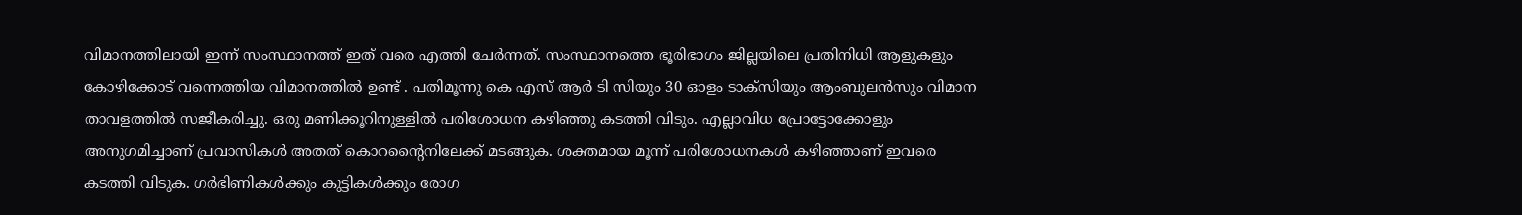വിമാനത്തിലായി ഇന്ന് സംസ്ഥാനത്ത് ഇത് വരെ എത്തി ചേർന്നത്. സംസ്ഥാനത്തെ ഭൂരിഭാഗം ജില്ലയിലെ പ്രതിനിധി ആളുകളും കോഴിക്കോട് വന്നെത്തിയ വിമാനത്തിൽ ഉണ്ട് . പതിമൂന്നു കെ എസ് ആർ ടി സിയും 30 ഓളം ടാക്സിയും ആംബുലൻസും വിമാന താവളത്തിൽ സജീകരിച്ചു. ഒരു മണിക്കൂറിനുള്ളിൽ പരിശോധന കഴിഞ്ഞു കടത്തി വിടും. എല്ലാവിധ പ്രോട്ടോക്കോളും അനുഗമിച്ചാണ് പ്രവാസികൾ അതത് കൊറന്റൈനിലേക്ക് മടങ്ങുക. ശക്തമായ മൂന്ന് പരിശോധനകൾ കഴിഞ്ഞാണ് ഇവരെ കടത്തി വിടുക. ഗർഭിണികൾക്കും കുട്ടികൾക്കും രോഗ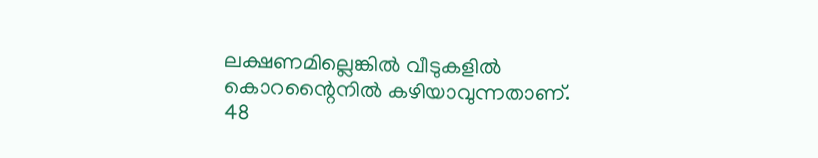ലക്ഷണമില്ലെങ്കിൽ വീടുകളിൽ കൊറന്റൈനിൽ കഴിയാവുന്നതാണ്. 48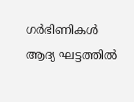ഗർഭിണികൾ ആദ്യ ഘട്ടത്തിൽ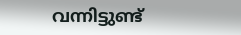വന്നിട്ടുണ്ട്